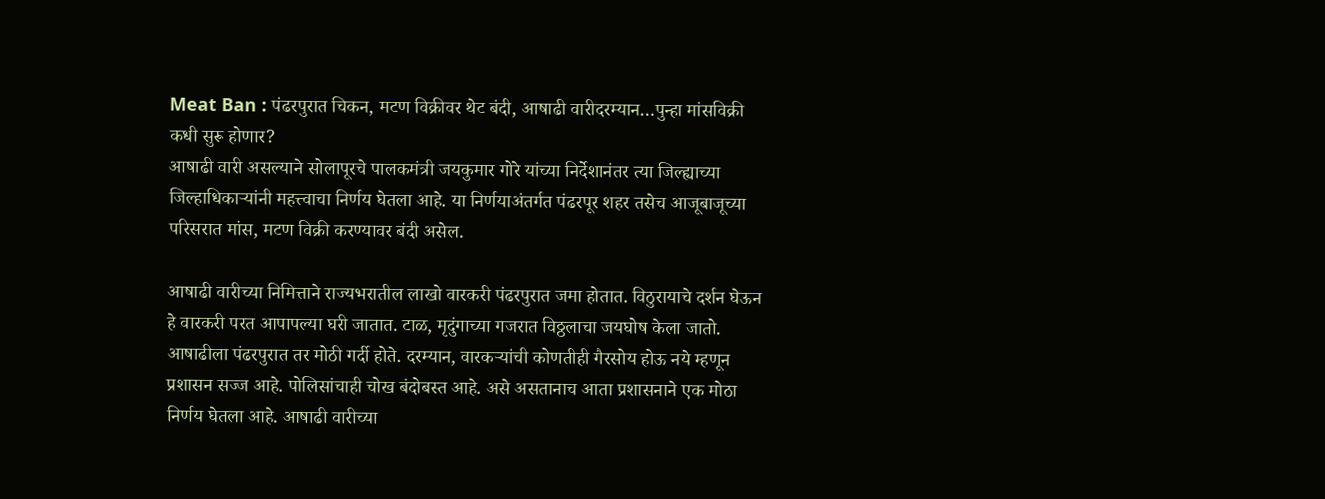Meat Ban : पंढरपुरात चिकन, मटण विक्रीवर थेट बंदी, आषाढी वारीदरम्यान…पुन्हा मांसविक्री कधी सुरू होणार?
आषाढी वारी असल्याने सोलापूरचे पालकमंत्री जयकुमार गोरे यांच्या निर्देशानंतर त्या जिल्ह्याच्या जिल्हाधिकाऱ्यांनी महत्त्वाचा निर्णय घेतला आहे. या निर्णयाअंतर्गत पंढरपूर शहर तसेच आजूबाजूच्या परिसरात मांस, मटण विक्री करण्यावर बंदी असेल.

आषाढी वारीच्या निमित्ताने राज्यभरातील लाखो वारकरी पंढरपुरात जमा होतात. विठुरायाचे दर्शन घेऊन हे वारकरी परत आपापल्या घरी जातात. टाळ, मृदुंगाच्या गजरात विठ्ठलाचा जयघोष केला जातो. आषाढीला पंढरपुरात तर मोठी गर्दी होते. दरम्यान, वारकऱ्यांची कोणतीही गैरसोय होऊ नये म्हणून प्रशासन सज्ज आहे. पोलिसांचाही चोख बंदोबस्त आहे. असे असतानाच आता प्रशासनाने एक मोठा निर्णय घेतला आहे. आषाढी वारीच्या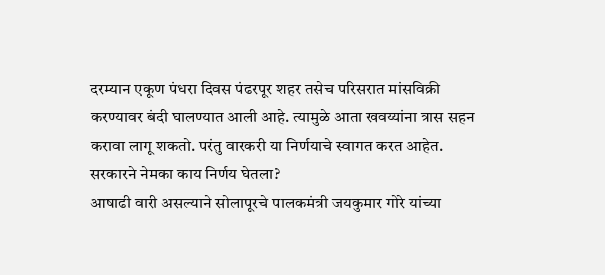दरम्यान एकूण पंधरा दिवस पंढरपूर शहर तसेच परिसरात मांसविक्री करण्यावर बंदी घालण्यात आली आहे. त्यामुळे आता खवय्यांना त्रास सहन करावा लागू शकतो. परंतु वारकरी या निर्णयाचे स्वागत करत आहेत.
सरकारने नेमका काय निर्णय घेतला?
आषाढी वारी असल्याने सोलापूरचे पालकमंत्री जयकुमार गोरे यांच्या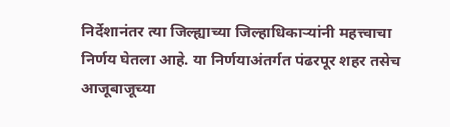निर्देशानंतर त्या जिल्ह्याच्या जिल्हाधिकाऱ्यांनी महत्त्वाचा निर्णय घेतला आहे. या निर्णयाअंतर्गत पंढरपूर शहर तसेच आजूबाजूच्या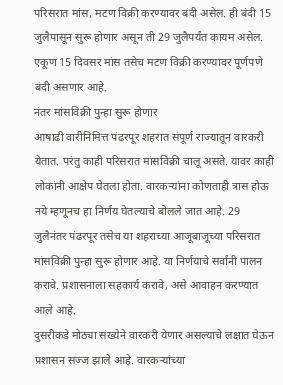परिसरात मांस, मटण विक्री करण्यावर बंदी असेल. ही बंदी 15 जुलैपासून सुरू होणार असून ती 29 जुलैपर्यंत कायम असेल. एकूण 15 दिवसर मांस तसेच मटण विक्री करण्यावर पूर्णपणे बंदी असणार आहे.
नंतर मांसविक्री पुन्हा सुरू होणार
आषाढी वारीनिमित्त पंढरपूर शहरात संपूर्ण राज्यातून वारकरी येतात. परंतु काही परिसरात मांसविक्री चालू असते. यावर काही लोकांनी आक्षेप घेतला होता. वारकऱ्यांना कोणताही त्रास होऊ नये म्हणूनच हा निर्णय घेतल्याचे बोलले जात आहे. 29 जुलैनंतर पंढरपूर तसेच या शहराच्या आजूबाजूच्या परिसरात मांसविक्री पुन्हा सुरू होणार आहे. या निर्णयाचे सर्वांनी पालन करावे. प्रशासनाला सहकार्य करावे, असे आवाहन करण्यात आले आहे.
दुसरीकडे मोठ्या संख्येने वारकरी येणार असल्याचे लक्षात घेऊन प्रशासन सज्ज झाले आहे. वारकऱ्यांच्या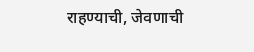राहण्याची, जेवणाची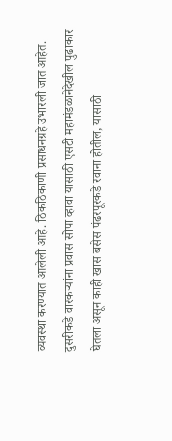व्यवस्था करण्यात आलेली आहे. ठिकठिकाणी प्रसाधनग्रहे उभारली जात आहेत. दुसरीकडे वारकऱ्यांना प्रवास सोपा व्हावा यासाठी एसटी महामंडळानेदेखील पुढाकार घेतला असून काही खास बसेस पंढरपूरकडे रवाना होतील, यासाठी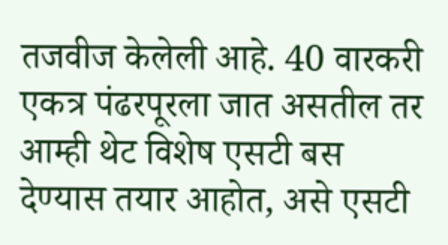तजवीज केलेली आहे. 40 वारकरी एकत्र पंढरपूरला जात असतील तर आम्ही थेट विशेष एसटी बस देण्यास तयार आहोत, असे एसटी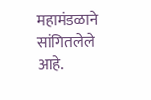महामंडळाने सांगितलेले आहे.